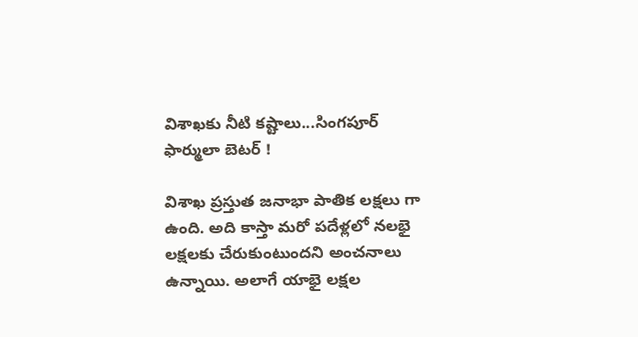విశాఖకు నీటి కష్టాలు...సింగపూర్ ఫార్ములా బెటర్ !

విశాఖ ప్రస్తుత జనాభా పాతిక లక్షలు గా ఉంది. అది కాస్తా మరో పదేళ్లలో నలభై లక్షలకు చేరుకుంటుందని అంచనాలు ఉన్నాయి. అలాగే యాభై లక్షల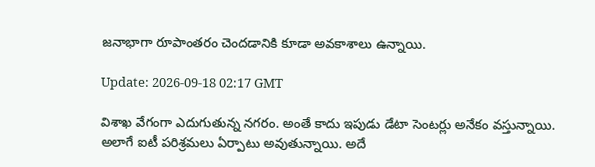జనాభాగా రూపాంతరం చెందడానికి కూడా అవకాశాలు ఉన్నాయి.

Update: 2026-09-18 02:17 GMT

విశాఖ వేగంగా ఎదుగుతున్న నగరం. అంతే కాదు ఇపుడు డేటా సెంటర్లు అనేకం వస్తున్నాయి. అలాగే ఐటీ పరిశ్రమలు ఏర్పాటు అవుతున్నాయి. అదే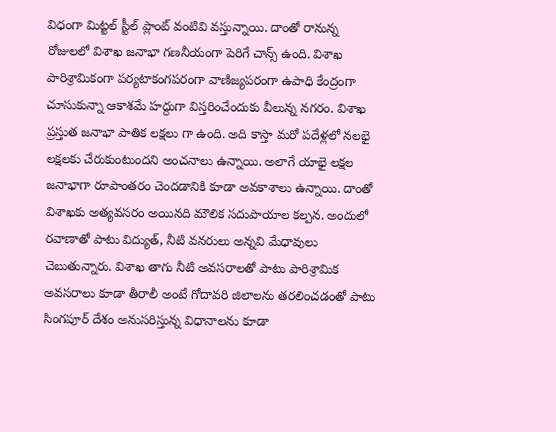విధంగా మిట్టల్ స్టీల్ ప్లాంట్ వంటివి వస్తున్నాయి. దాంతో రానున్న రోజులలో విశాఖ జనాభా గణనీయంగా పెరిగే చాన్స్ ఉంది. విశాఖ పారిశ్రామికంగా పర్యటాకంగపరంగా వాణిజ్యపరంగా ఉపాధి కేంద్రంగా చూసుకున్నా ఆకాశమే హద్దుగా విస్తరించేందుకు వీలున్న నగరం. విశాఖ ప్రస్తుత జనాభా పాతిక లక్షలు గా ఉంది. అది కాస్తా మరో పదేళ్లలో నలభై లక్షలకు చేరుకుంటుందని అంచనాలు ఉన్నాయి. అలాగే యాభై లక్షల జనాభాగా రూపాంతరం చెందడానికి కూడా అవకాశాలు ఉన్నాయి. దాంతో విశాఖకు అత్యవసరం అయినది మౌలిక సదుపాయాల కల్పన. అందులో రవాణాతో పాటు విద్యుత్, నీటి వనరులు అన్నవి మేధావులు చెబుతున్నారు. విశాఖ తాగు నీటి అవసరాలతో పాటు పారిశ్రామిక అవసరాలు కూడా తీరాలీ అంటే గోదావరి జిలాలను తరలించడంతో పాటు సింగపూర్ దేశం అనుసరిస్తున్న విధానాలను కూడా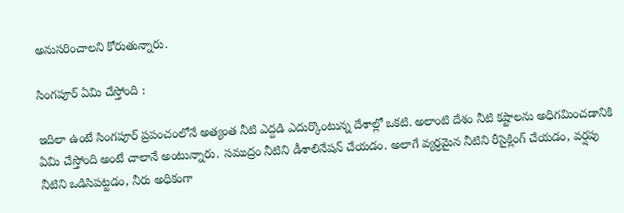అనుసరించాలని కోరుతున్నారు.

సింగపూర్ ఏమి చేస్తోంది :

ఇదిలా ఉంటే సింగపూర్ ప్రపంచంలోనే అత్యంత నీటి ఎద్దడి ఎదుర్కొంటున్న దేశాల్లో ఒకటి. అలాంటి దేశం నీటి కష్టాలను అధిగమించడానికి ఏమి చేస్తోంది అంటే చాలానే అంటున్నారు. సముద్రం నీటిని డీశాలినేషన్ చేయడం. అలాగే వ్యర్ధమైన నీటిని రీసైక్లింగ్ చేయడం, వర్షపు నీటిని ఒడిసిపట్టడం, నీరు అధికంగా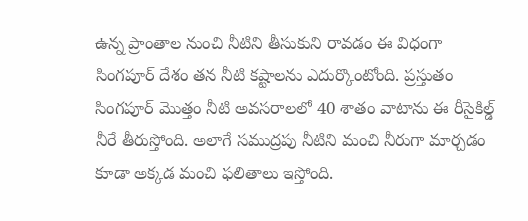ఉన్న ప్రాంతాల నుంచి నీటిని తీసుకుని రావడం ఈ విధంగా సింగపూర్ దేశం తన నీటి కష్టాలను ఎదుర్కొంటోంది. ప్రస్తుతం సింగపూర్ మొత్తం నీటి అవసరాలలో 40 శాతం వాటాను ఈ రీసైకిల్డ్ నీరే తీరుస్తోంది. అలాగే సముద్రపు నీటిని మంచి నీరుగా మార్చడం కూడా అక్కడ మంచి ఫలితాలు ఇస్తోంది.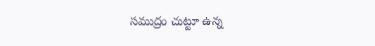సముద్రం చుట్టూ ఉన్న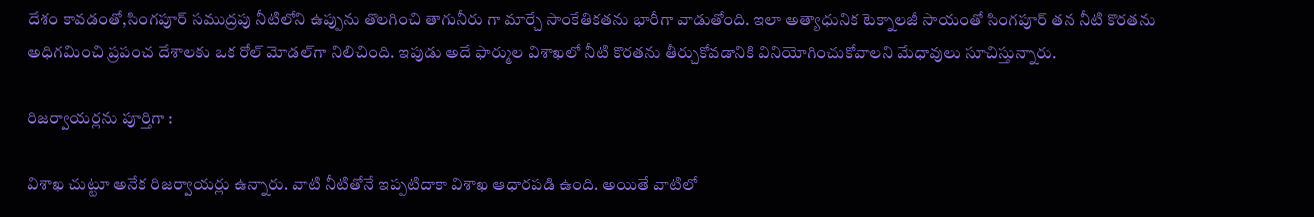దేశం కావడంతో,సింగపూర్ సముద్రపు నీటిలోని ఉప్పును తొలగించి తాగునీరు గా మార్చే సాంకేతికతను భారీగా వాడుతోంది. ఇలా అత్యాధునిక టెక్నాలజీ సాయంతో సింగపూర్ తన నీటి కొరతను అధిగమించి ప్రపంచ దేశాలకు ఒక రోల్ మోడల్‌గా నిలిచింది. ఇపుడు అదే ఫార్ముల విశాఖలో నీటి కొరతను తీర్చుకోవడానికి వినియోగించుకోవాలని మేధావులు సూచిస్తున్నారు.

రిజర్వాయర్లను పూర్తిగా :

విశాఖ చుట్టూ అనేక రిజర్వాయర్లు ఉన్నారు. వాటి నీటితోనే ఇప్పటిదాకా విశాఖ ఆధారపడి ఉంది. అయితే వాటిలో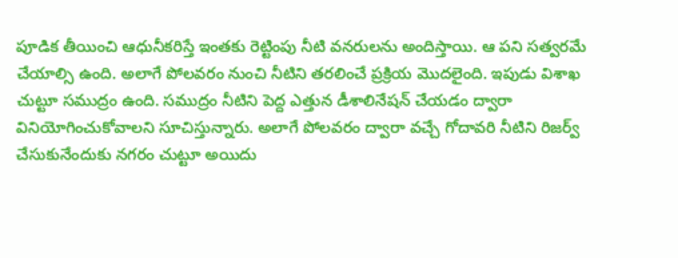పూడిక తీయించి ఆధునీకరిస్తే ఇంతకు రెట్టింపు నీటి వనరులను అందిస్తాయి. ఆ పని సత్వరమే చేయాల్సి ఉంది. అలాగే పోలవరం నుంచి నీటిని తరలించే ప్రక్రియ మొదలైంది. ఇపుడు విశాఖ చుట్టూ సముద్రం ఉంది. సముద్రం నీటిని పెద్ద ఎత్తున డీశాలినేషన్ చేయడం ద్వారా వినియోగించుకోవాలని సూచిస్తున్నారు. అలాగే పోలవరం ద్వారా వచ్చే గోదావరి నీటిని రిజర్వ్ చేసుకునేందుకు నగరం చుట్టూ అయిదు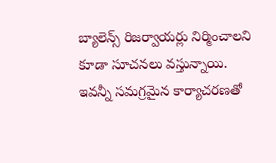బ్యాలెన్స్ రిజర్వాయర్లు నిర్మించాలని కూడా సూచనలు వస్తున్నాయి. ఇవన్నీ సమగ్రమైన కార్యాచరణతో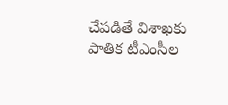చేపడితే విశాఖకు పాతిక టీఎంసీల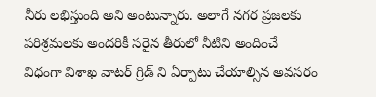నీరు లభిస్తుంది అని అంటున్నారు. అలాగే నగర ప్రజలకు పరిశ్రమలకు అందరికీ సరైన తీరులో నీటిని అందించే విధంగా విశాఖ వాటర్ గ్రిడ్ ని ఏర్పాటు చేయాల్సిన అవసరం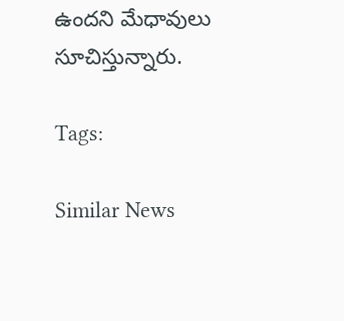ఉందని మేధావులు సూచిస్తున్నారు.

Tags:

Similar News